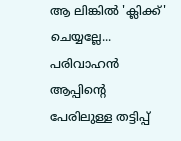ആ ലിങ്കിൽ 'ക്ലിക്ക്' ചെയ്യല്ലേ... പരിവാഹൻ ആപ്പിന്റെ പേരിലുള്ള തട്ടിപ്പ്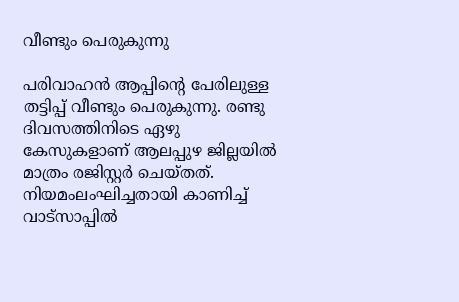വീണ്ടും പെരുകുന്നു

പരിവാഹൻ ആപ്പിന്റെ പേരിലുള്ള തട്ടിപ്പ് വീണ്ടും പെരുകുന്നു. രണ്ടു ദിവസത്തിനിടെ ഏഴു കേസുകളാണ് ആലപ്പുഴ ജില്ലയിൽ മാത്രം രജിസ്റ്റർ ചെയ്തത്. നിയമംലംഘിച്ചതായി കാണിച്ച് വാട്‌സാപ്പിൽ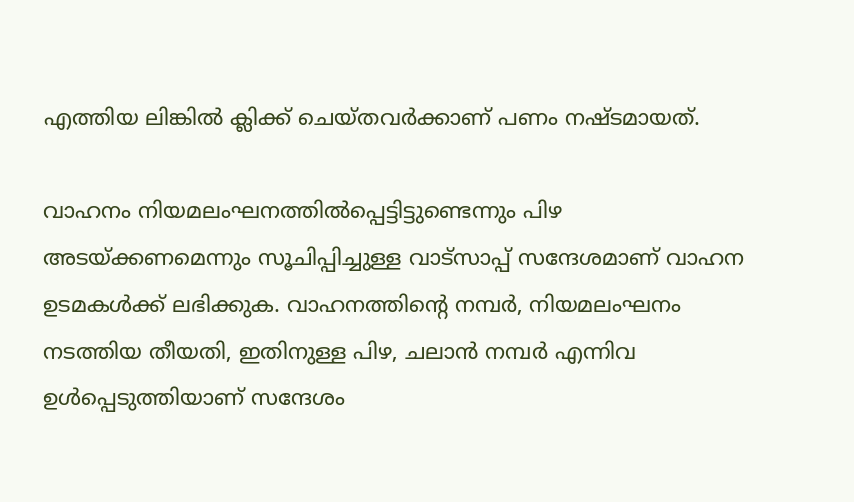എത്തിയ ലിങ്കിൽ ക്ലിക്ക് ചെയ്തവർക്കാണ് പണം നഷ്ടമായത്.

വാഹനം നിയമലംഘനത്തിൽപ്പെട്ടിട്ടുണ്ടെന്നും പിഴ അടയ്ക്കണമെന്നും സൂചിപ്പിച്ചുള്ള വാട്‌സാപ്പ് സന്ദേശമാണ് വാഹന ഉടമകൾക്ക് ലഭിക്കുക. വാഹനത്തിന്റെ നമ്പർ, നിയമലംഘനം നടത്തിയ തീയതി, ഇതിനുള്ള പിഴ, ചലാൻ നമ്പർ എന്നിവ ഉൾപ്പെടുത്തിയാണ് സന്ദേശം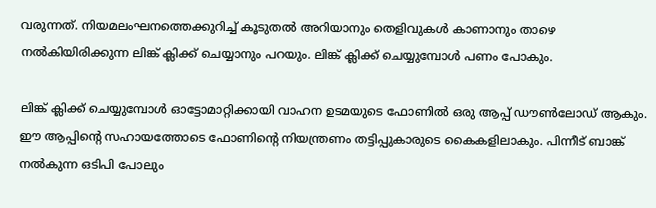വരുന്നത്. നിയമലംഘനത്തെക്കുറിച്ച് കൂടുതൽ അറിയാനും തെളിവുകൾ കാണാനും താഴെ നൽകിയിരിക്കുന്ന ലിങ്ക് ക്ലിക്ക് ചെയ്യാനും പറയും. ലിങ്ക് ക്ലിക്ക് ചെയ്യുമ്പോൾ പണം പോകും.

ലിങ്ക് ക്ലിക്ക് ചെയ്യുമ്പോൾ ഓട്ടോമാറ്റിക്കായി വാഹന ഉടമയുടെ ഫോണിൽ ഒരു ആപ്പ് ഡൗൺലോഡ് ആകും. ഈ ആപ്പിന്റെ സഹായത്തോടെ ഫോണിന്റെ നിയന്ത്രണം തട്ടിപ്പുകാരുടെ കൈകളിലാകും. പിന്നീട് ബാങ്ക് നൽകുന്ന ഒടിപി പോലും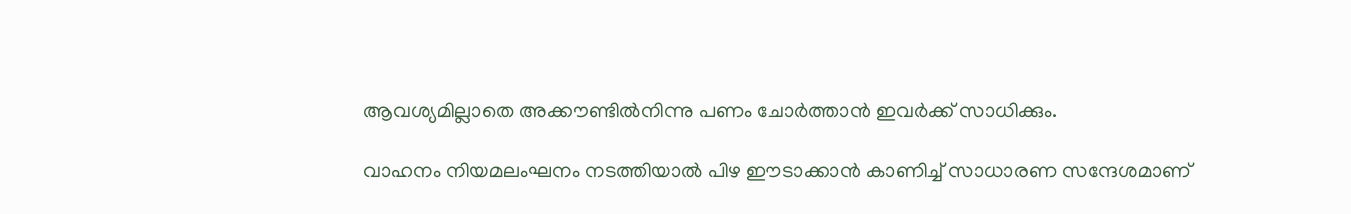ആവശ്യമില്ലാതെ അക്കൗണ്ടിൽനിന്നു പണം ചോർത്താൻ ഇവർക്ക് സാധിക്കും.

വാഹനം നിയമലംഘനം നടത്തിയാൽ പിഴ ഈടാക്കാൻ കാണിച്ച് സാധാരണ സന്ദേശമാണ്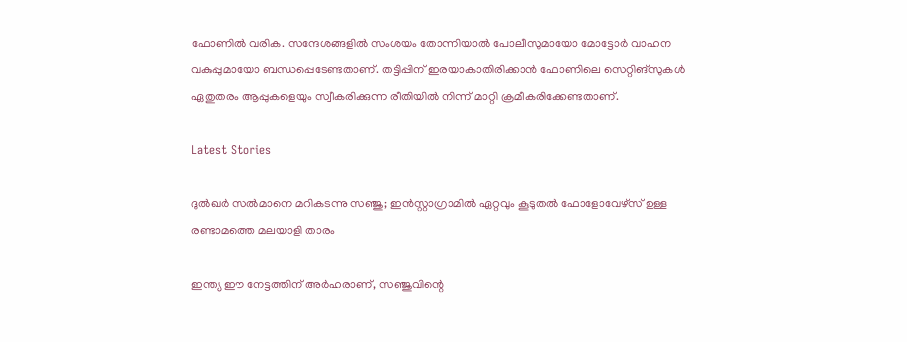ഫോണിൽ വരിക. സന്ദേശങ്ങളിൽ സംശയം തോന്നിയാൽ പോലീസുമായോ മോട്ടോർ വാഹന വകുപ്പുമായോ ബന്ധപ്പെടേണ്ടതാണ്. തട്ടിപ്പിന് ഇരയാകാതിരിക്കാൻ ഫോണിലെ സെറ്റിങ്‌സുകൾ ഏതുതരം ആപ്പുകളെയും സ്വീകരിക്കുന്ന രീതിയിൽ നിന്ന് മാറ്റി ക്രമീകരിക്കേണ്ടതാണ്.

Latest Stories

ദുൽഖർ സൽമാനെ മറികടന്നു സഞ്ജു; ഇൻസ്റ്റാഗ്രാമിൽ ഏറ്റവും കൂടുതൽ ഫോളോവേഴ്സ് ഉള്ള രണ്ടാമത്തെ മലയാളി താരം

ഇന്ത്യ ഈ നേട്ടത്തിന് അർഹരാണ്, സഞ്ജുവിന്റെ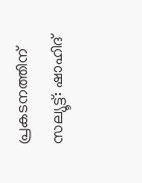പ്രകടനത്തിന് സല്യൂട്ട്: ഷാഹിദ്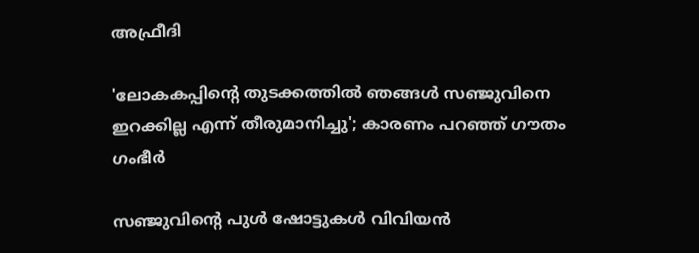അഫ്രീദി

'ലോകകപ്പിന്റെ തുടക്കത്തിൽ ഞങ്ങൾ സഞ്ജുവിനെ ഇറക്കില്ല എന്ന് തീരുമാനിച്ചു'; കാരണം പറഞ്ഞ് ഗൗതം ഗംഭീർ

സഞ്ജുവിന്റെ പുൾ ഷോട്ടുകൾ വിവിയൻ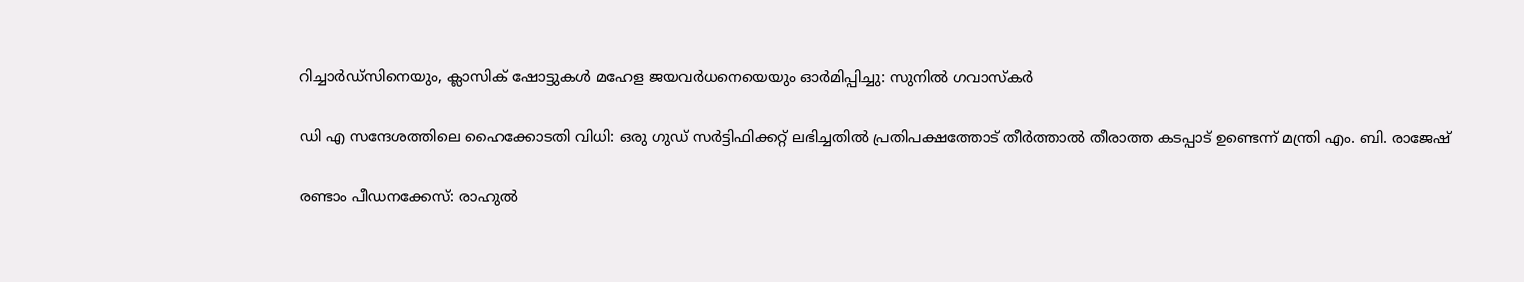റിച്ചാർഡ്സിനെയും, ക്ലാസിക് ഷോട്ടുകൾ മഹേള ജയവർധനെയെയും ഓർമിപ്പിച്ചു: സുനിൽ ഗവാസ്കർ

ഡി എ സന്ദേശത്തിലെ ഹൈക്കോടതി വിധി: ഒരു ഗുഡ് സര്‍ട്ടിഫിക്കറ്റ് ലഭിച്ചതിൽ പ്രതിപക്ഷത്തോട് തീര്‍ത്താല്‍ തീരാത്ത കടപ്പാട് ഉണ്ടെന്ന് മന്ത്രി എം. ബി. രാജേഷ്

രണ്ടാം പീഡനക്കേസ്: രാഹുൽ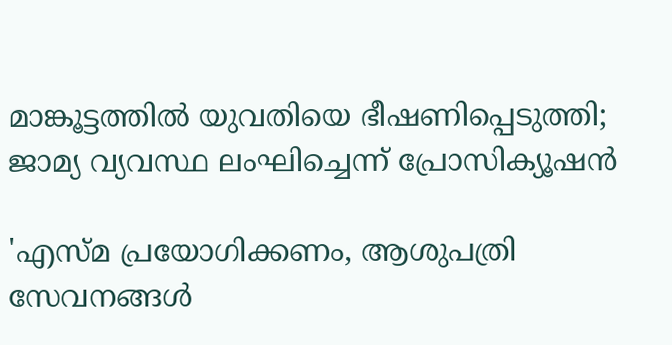മാങ്കൂട്ടത്തിൽ യുവതിയെ ഭീഷണിപ്പെടുത്തി; ജാമ്യ വ്യവസ്ഥ ലംഘിച്ചെന്ന് പ്രോസിക്യൂഷൻ

'എസ്മ പ്രയോഗിക്കണം, ആശുപത്രി സേവനങ്ങള്‍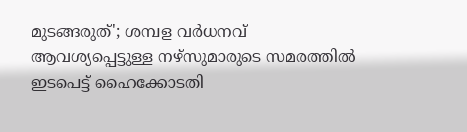മുടങ്ങരുത്'; ശമ്പള വര്‍ധനവ് ആവശ്യപ്പെട്ടുള്ള നഴ്സുമാരുടെ സമരത്തിൽ ഇടപെട്ട് ഹൈക്കോടതി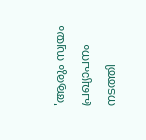'ആരും സ്വയം പ്രഖ്യാപനം നടത്തി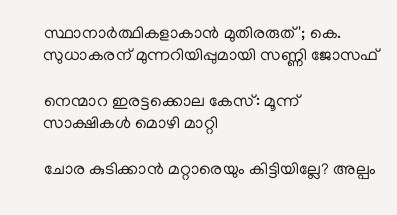സ്ഥാനാർത്ഥികളാകാൻ മുതിരരുത്'; കെ. സുധാകരന് മുന്നറിയിപ്പുമായി സണ്ണി ജോസഫ്

നെന്മാറ ഇരട്ടക്കൊല കേസ്: മൂന്ന് സാക്ഷികള്‍ മൊഴി മാറ്റി

ചോര കുടിക്കാൻ മറ്റാരെയും കിട്ടിയില്ലേ? അല്പം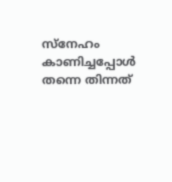സ്‌നേഹം കാണിച്ചപ്പോൾ തന്നെ തിന്നത്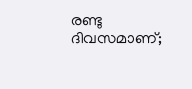രണ്ടു ദിവസമാണ്;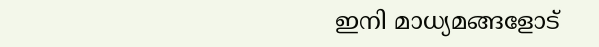ഇനി മാധ്യമങ്ങളോട്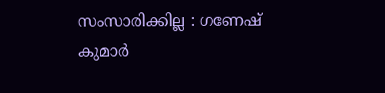സംസാരിക്കില്ല : ഗണേഷ് കുമാർ